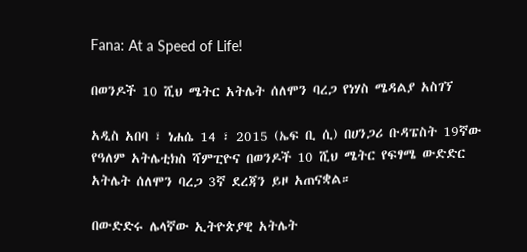Fana: At a Speed of Life!

በወንዶች 10 ሺህ ሜትር አትሌት ሰለሞን ባረጋ የነሃስ ሜዳልያ አስገኘ

አዲስ አበባ ፣ ነሐሴ 14 ፣ 2015 (ኤፍ ቢ ሲ) በሀንጋሪ ቡዳፔስት 19ኛው የዓለም አትሌቲክስ ሻምፒዮና በወንዶች 10 ሺህ ሜትር የፍፃሜ ውድድር አትሌት ሰለሞን ባረጋ 3ኛ ደረጃን ይዞ አጠናቋል።

በውድድሩ ሌላኛው ኢትዮጵያዊ አትሌት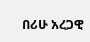በሪሁ አረጋዊ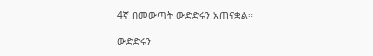4ኛ በመውጣት ውድድሩን አጠናቋል።

ውድድሩን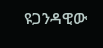ዩጋንዳዊው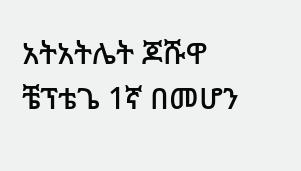አትአትሌት ጆሹዋ ቼፕቴጌ 1ኛ በመሆን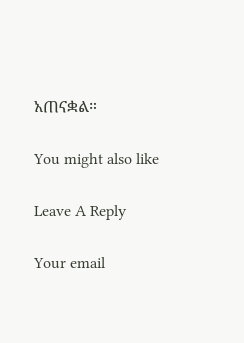አጠናቋል።

You might also like

Leave A Reply

Your email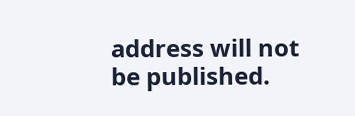address will not be published.